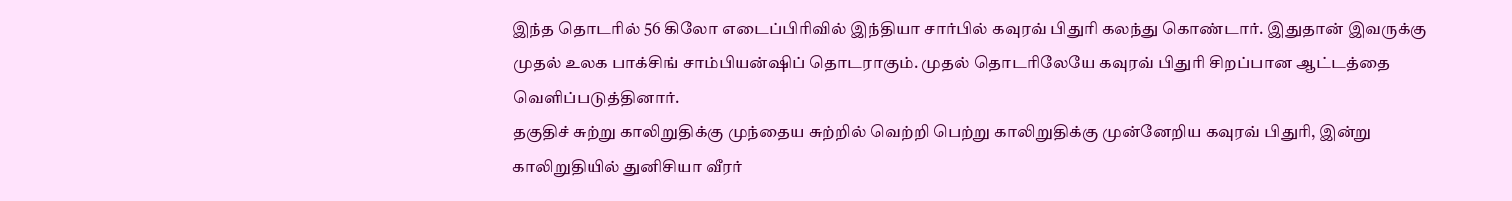இந்த தொடரில் 56 கிலோ எடைப்பிரிவில் இந்தியா சார்பில் கவுரவ் பிதுரி கலந்து கொண்டார். இதுதான் இவருக்கு முதல் உலக பாக்சிங் சாம்பியன்ஷிப் தொடராகும். முதல் தொடரிலேயே கவுரவ் பிதுரி சிறப்பான ஆட்டத்தை வெளிப்படுத்தினார்.
தகுதிச் சுற்று காலிறுதிக்கு முந்தைய சுற்றில் வெற்றி பெற்று காலிறுதிக்கு முன்னேறிய கவுரவ் பிதுரி, இன்று காலிறுதியில் துனிசியா வீரர்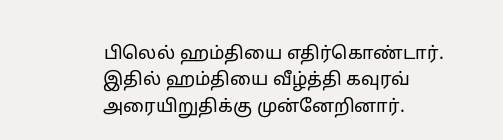பிலெல் ஹம்தியை எதிர்கொண்டார். இதில் ஹம்தியை வீழ்த்தி கவுரவ் அரையிறுதிக்கு முன்னேறினார்.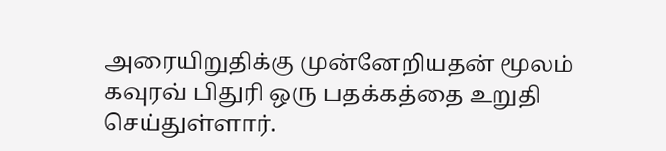அரையிறுதிக்கு முன்னேறியதன் மூலம் கவுரவ் பிதுரி ஒரு பதக்கத்தை உறுதி செய்துள்ளார்.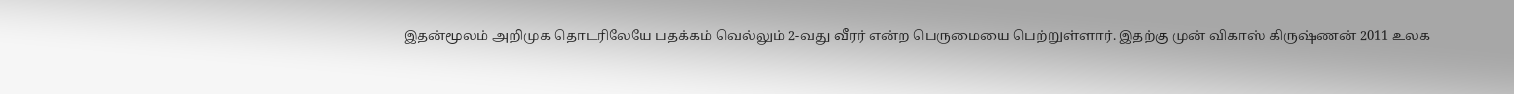இதன்மூலம் அறிமுக தொடரிலேயே பதக்கம் வெல்லும் 2-வது வீரர் என்ற பெருமையை பெற்றுள்ளார். இதற்கு முன் விகாஸ் கிருஷ்ணன் 2011 உலக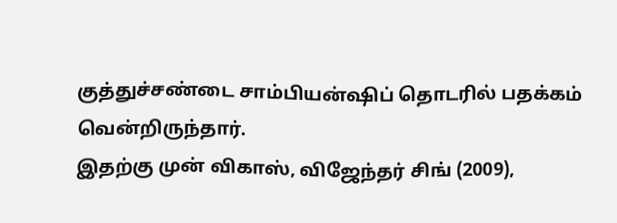குத்துச்சண்டை சாம்பியன்ஷிப் தொடரில் பதக்கம் வென்றிருந்தார்.
இதற்கு முன் விகாஸ், விஜேந்தர் சிங் (2009),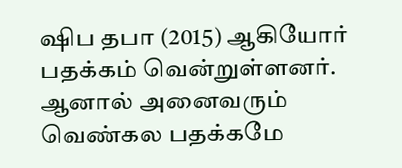ஷிப தபா (2015) ஆகியோர் பதக்கம் வென்றுள்ளனர். ஆனால் அனைவரும் வெண்கல பதக்கமே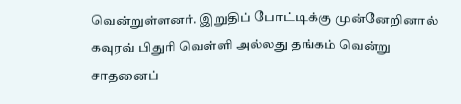வென்றுள்ளனர். இறுதிப் போட்டிக்கு முன்னேறினால் கவுரவ் பிதுரி வெள்ளி அல்லது தங்கம் வென்று சாதனைப்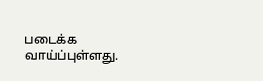படைக்க வாய்ப்புள்ளது.